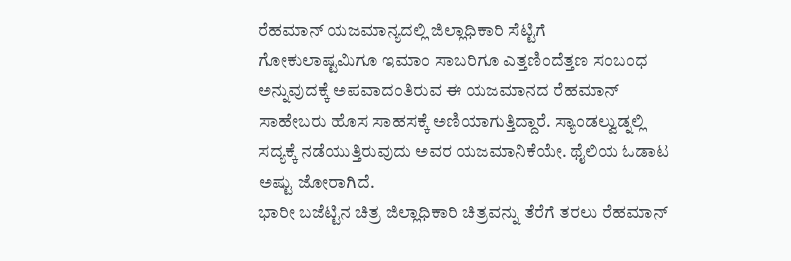ರೆಹಮಾನ್ ಯಜಮಾನ್ಯದಲ್ಲಿ ಜಿಲ್ಲಾಧಿಕಾರಿ ಸೆಟ್ಟಿಗೆ
ಗೋಕುಲಾಷ್ಟಮಿಗೂ ಇಮಾಂ ಸಾಬರಿಗೂ ಎತ್ತಣಿಂದೆತ್ತಣ ಸಂಬಂಧ ಅನ್ನುವುದಕ್ಕೆ ಅಪವಾದಂತಿರುವ ಈ ಯಜಮಾನದ ರೆಹಮಾನ್ ಸಾಹೇಬರು ಹೊಸ ಸಾಹಸಕ್ಕೆ ಅಣಿಯಾಗುತ್ತಿದ್ದಾರೆ. ಸ್ಯಾಂಡಲ್ವುಡ್ನಲ್ಲಿ ಸದ್ಯಕ್ಕೆ ನಡೆಯುತ್ತಿರುವುದು ಅವರ ಯಜಮಾನಿಕೆಯೇ. ಥೈಲಿಯ ಓಡಾಟ ಅಷ್ಟು ಜೋರಾಗಿದೆ.
ಭಾರೀ ಬಜೆಟ್ಟಿನ ಚಿತ್ರ ಜಿಲ್ಲಾಧಿಕಾರಿ ಚಿತ್ರವನ್ನು ತೆರೆಗೆ ತರಲು ರೆಹಮಾನ್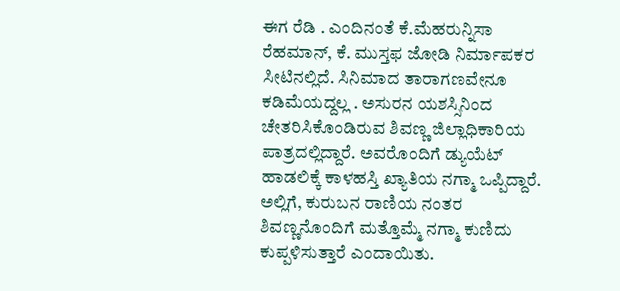ಈಗ ರೆಡಿ . ಎಂದಿನಂತೆ ಕೆ.ಮೆಹರುನ್ನಿಸಾ ರೆಹಮಾನ್, ಕೆ. ಮುಸ್ತಫ ಜೋಡಿ ನಿರ್ಮಾಪಕರ ಸೀಟಿನಲ್ಲಿದೆ. ಸಿನಿಮಾದ ತಾರಾಗಣವೇನೂ ಕಡಿಮೆಯದ್ದಲ್ಲ . ಅಸುರನ ಯಶಸ್ಸಿನಿಂದ ಚೇತರಿಸಿಕೊಂಡಿರುವ ಶಿವಣ್ಣ ಜಿಲ್ಲಾಧಿಕಾರಿಯ ಪಾತ್ರದಲ್ಲಿದ್ದಾರೆ. ಅವರೊಂದಿಗೆ ಡ್ಯುಯೆಟ್ ಹಾಡಲಿಕ್ಕೆ ಕಾಳಹಸ್ತಿ ಖ್ಯಾತಿಯ ನಗ್ಮಾ ಒಪ್ಪಿದ್ದಾರೆ. ಅಲ್ಲಿಗೆ, ಕುರುಬನ ರಾಣಿಯ ನಂತರ ಶಿವಣ್ಣನೊಂದಿಗೆ ಮತ್ತೊಮ್ಮೆ ನಗ್ಮಾ ಕುಣಿದು ಕುಪ್ಪಳಿಸುತ್ತಾರೆ ಎಂದಾಯಿತು.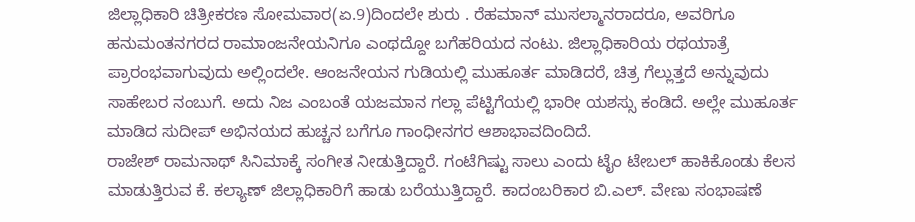ಜಿಲ್ಲಾಧಿಕಾರಿ ಚಿತ್ರೀಕರಣ ಸೋಮವಾರ(ಏ.9)ದಿಂದಲೇ ಶುರು . ರೆಹಮಾನ್ ಮುಸಲ್ಮಾನರಾದರೂ, ಅವರಿಗೂ ಹನುಮಂತನಗರದ ರಾಮಾಂಜನೇಯನಿಗೂ ಎಂಥದ್ದೋ ಬಗೆಹರಿಯದ ನಂಟು. ಜಿಲ್ಲಾಧಿಕಾರಿಯ ರಥಯಾತ್ರೆ ಪ್ರಾರಂಭವಾಗುವುದು ಅಲ್ಲಿಂದಲೇ. ಆಂಜನೇಯನ ಗುಡಿಯಲ್ಲಿ ಮುಹೂರ್ತ ಮಾಡಿದರೆ, ಚಿತ್ರ ಗೆಲ್ಲುತ್ತದೆ ಅನ್ನುವುದು ಸಾಹೇಬರ ನಂಬುಗೆ. ಅದು ನಿಜ ಎಂಬಂತೆ ಯಜಮಾನ ಗಲ್ಲಾ ಪೆಟ್ಟಿಗೆಯಲ್ಲಿ ಭಾರೀ ಯಶಸ್ಸು ಕಂಡಿದೆ. ಅಲ್ಲೇ ಮುಹೂರ್ತ ಮಾಡಿದ ಸುದೀಪ್ ಅಭಿನಯದ ಹುಚ್ಚನ ಬಗೆಗೂ ಗಾಂಧೀನಗರ ಆಶಾಭಾವದಿಂದಿದೆ.
ರಾಜೇಶ್ ರಾಮನಾಥ್ ಸಿನಿಮಾಕ್ಕೆ ಸಂಗೀತ ನೀಡುತ್ತಿದ್ದಾರೆ. ಗಂಟೆಗಿಷ್ಟು ಸಾಲು ಎಂದು ಟೈಂ ಟೇಬಲ್ ಹಾಕಿಕೊಂಡು ಕೆಲಸ ಮಾಡುತ್ತಿರುವ ಕೆ. ಕಲ್ಯಾಣ್ ಜಿಲ್ಲಾಧಿಕಾರಿಗೆ ಹಾಡು ಬರೆಯುತ್ತಿದ್ದಾರೆ. ಕಾದಂಬರಿಕಾರ ಬಿ.ಎಲ್. ವೇಣು ಸಂಭಾಷಣೆ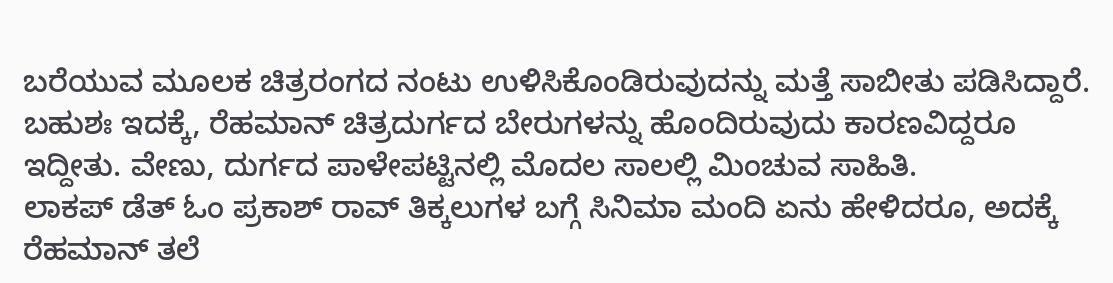ಬರೆಯುವ ಮೂಲಕ ಚಿತ್ರರಂಗದ ನಂಟು ಉಳಿಸಿಕೊಂಡಿರುವುದನ್ನು ಮತ್ತೆ ಸಾಬೀತು ಪಡಿಸಿದ್ದಾರೆ. ಬಹುಶಃ ಇದಕ್ಕೆ, ರೆಹಮಾನ್ ಚಿತ್ರದುರ್ಗದ ಬೇರುಗಳನ್ನು ಹೊಂದಿರುವುದು ಕಾರಣವಿದ್ದರೂ ಇದ್ದೀತು. ವೇಣು, ದುರ್ಗದ ಪಾಳೇಪಟ್ಟಿನಲ್ಲಿ ಮೊದಲ ಸಾಲಲ್ಲಿ ಮಿಂಚುವ ಸಾಹಿತಿ.
ಲಾಕಪ್ ಡೆತ್ ಓಂ ಪ್ರಕಾಶ್ ರಾವ್ ತಿಕ್ಕಲುಗಳ ಬಗ್ಗೆ ಸಿನಿಮಾ ಮಂದಿ ಏನು ಹೇಳಿದರೂ, ಅದಕ್ಕೆ ರೆಹಮಾನ್ ತಲೆ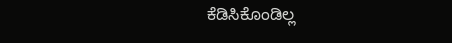ಕೆಡಿಸಿಕೊಂಡಿಲ್ಲ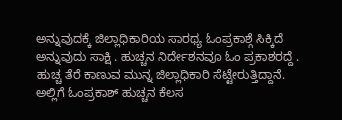ಅನ್ನುವುದಕ್ಕೆ ಜಿಲ್ಲಾಧಿಕಾರಿಯ ಸಾರಥ್ಯ ಓಂಪ್ರಕಾಶ್ಗೆ ಸಿಕ್ಕಿದೆ ಅನ್ನುವುದು ಸಾಕ್ಷಿ . ಹುಚ್ಚನ ನಿರ್ದೇಶನವೂ ಓಂ ಪ್ರಕಾಶರದ್ದೆ . ಹುಚ್ಚ ತೆರೆ ಕಾಣುವ ಮುನ್ನ ಜಿಲ್ಲಾಧಿಕಾರಿ ಸೆಟ್ಟೇರುತ್ತಿದ್ದಾನೆ. ಅಲ್ಲಿಗೆ ಓಂಪ್ರಕಾಶ್ ಹುಚ್ಚನ ಕೆಲಸ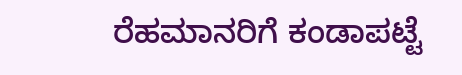ರೆಹಮಾನರಿಗೆ ಕಂಡಾಪಟ್ಟೆ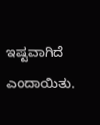ಇಷ್ಟವಾಗಿದೆ ಎಂದಾಯಿತು.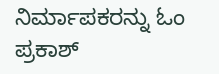ನಿರ್ಮಾಪಕರನ್ನು ಓಂ ಪ್ರಕಾಶ್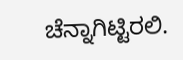ಚೆನ್ನಾಗಿಟ್ಟಿರಲಿ.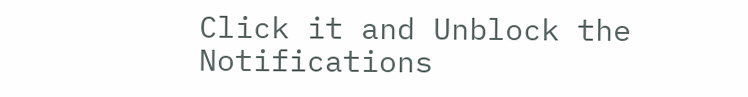Click it and Unblock the Notifications